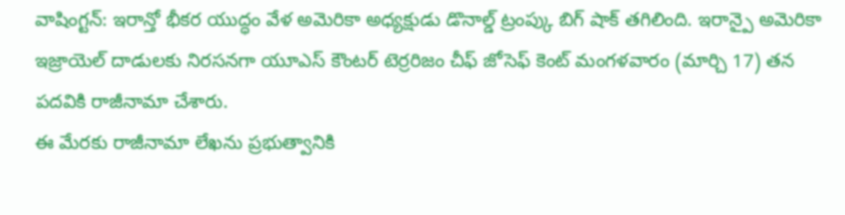వాషింగ్టన్: ఇరాన్తో భీకర యుద్ధం వేళ అమెరికా అధ్యక్షుడు డొనాల్డ్ ట్రంప్కు బిగ్ షాక్ తగిలింది. ఇరాన్పై అమెరికా ఇజ్రాయెల్ దాడులకు నిరసనగా యూఎస్ కౌంటర్ టెర్రరిజం చీఫ్ జోసెఫ్ కెంట్ మంగళవారం (మార్చి 17) తన పదవికి రాజీనామా చేశారు.
ఈ మేరకు రాజీనామా లేఖను ప్రభుత్వానికి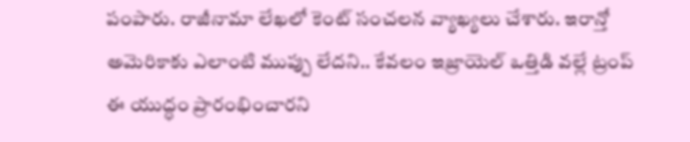పంపారు. రాజీనామా లేఖలో కెంట్ సంచలన వ్యాఖ్యలు చేశారు. ఇరాన్తో అమెరికాకు ఎలాంటి ముప్పు లేదని.. కేవలం ఇజ్రాయెల్ ఒత్తిడి వల్లే ట్రంప్ ఈ యుద్ధం ప్రారంభించారని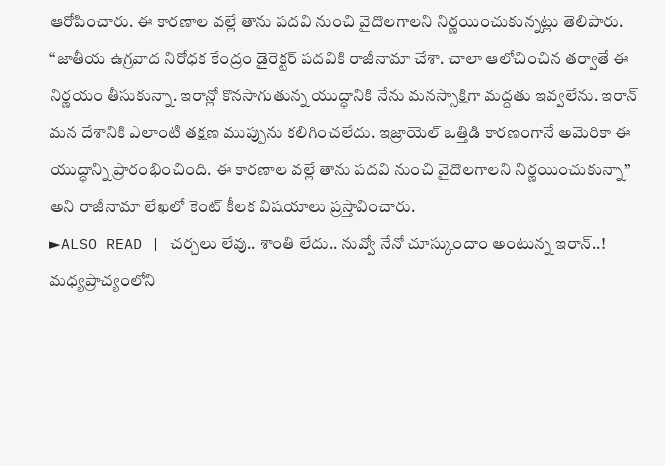ఆరోపించారు. ఈ కారణాల వల్లే తాను పదవి నుంచి వైదొలగాలని నిర్ణయించుకున్నట్లు తెలిపారు.
‘‘జాతీయ ఉగ్రవాద నిరోధక కేంద్రం డైరెక్టర్ పదవికి రాజీనామా చేశా. చాలా ఆలోచించిన తర్వాతే ఈ నిర్ణయం తీసుకున్నా. ఇరాన్లో కొనసాగుతున్న యుద్ధానికి నేను మనస్సాక్షిగా మద్దతు ఇవ్వలేను. ఇరాన్ మన దేశానికి ఎలాంటి తక్షణ ముప్పును కలిగించలేదు. ఇజ్రాయెల్ ఒత్తిడి కారణంగానే అమెరికా ఈ యుద్ధాన్ని ప్రారంభించింది. ఈ కారణాల వల్లే తాను పదవి నుంచి వైదొలగాలని నిర్ణయించుకున్నా’’ అని రాజీనామా లేఖలో కెంట్ కీలక విషయాలు ప్రస్తావించారు.
►ALSO READ | చర్చలు లేవు.. శాంతి లేదు.. నువ్వో నేనో చూస్కుందాం అంటున్న ఇరాన్..!
మధ్యప్రాచ్యంలోని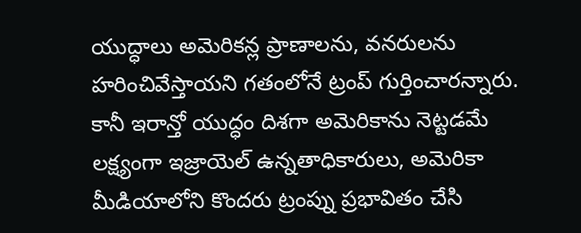యుద్ధాలు అమెరికన్ల ప్రాణాలను, వనరులను హరించివేస్తాయని గతంలోనే ట్రంప్ గుర్తించారన్నారు. కానీ ఇరాన్తో యుద్ధం దిశగా అమెరికాను నెట్టడమే లక్ష్యంగా ఇజ్రాయెల్ ఉన్నతాధికారులు, అమెరికా మీడియాలోని కొందరు ట్రంప్ను ప్రభావితం చేసి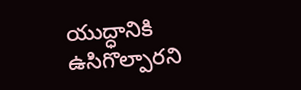యుద్ధానికి ఉసిగొల్పారని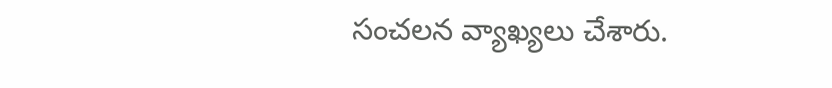సంచలన వ్యాఖ్యలు చేశారు.